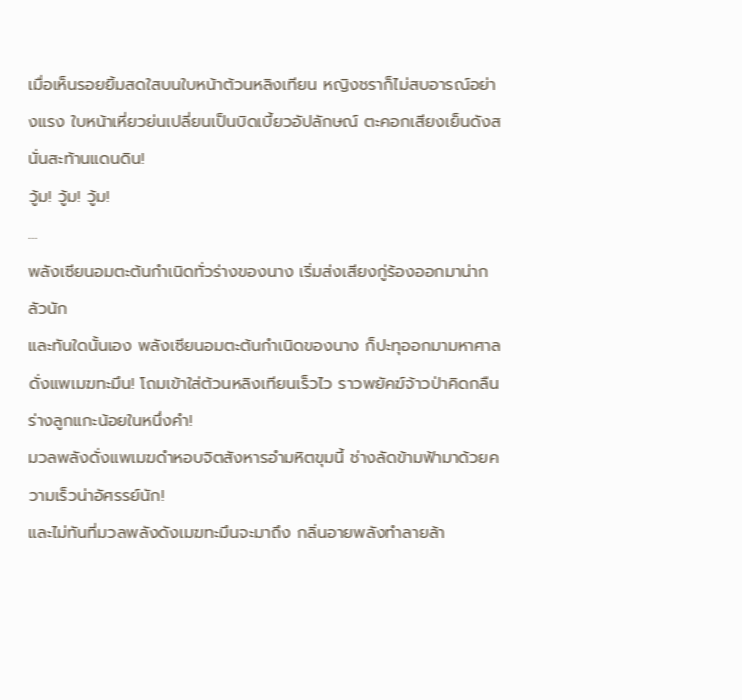เมื่อเห็นรอยยิ้มสดใสบนใบหน้าต้วนหลิงเทียน หญิงชราก็ไม่สบอารณ์อย่างแรง ใบหน้าเหี่ยวย่นเปลี่ยนเป็นบิดเบี้ยวอัปลักษณ์ ตะคอกเสียงเย็นดังสนั่นสะท้านแดนดิน!
วู้ม! วู้ม! วู้ม!
…
พลังเซียนอมตะต้นกำเนิดทั่วร่างของนาง เริ่มส่งเสียงกู่ร้องออกมาน่ากลัวนัก
และทันใดนั้นเอง พลังเซียนอมตะต้นกำเนิดของนาง ก็ปะทุออกมามหาศาลดั่งแพเมฆทะมึน! โถมเข้าใส่ต้วนหลิงเทียนเร็วไว ราวพยัคฆ์จ้าวป่าคิดกลืนร่างลูกแกะน้อยในหนึ่งคำ!
มวลพลังดั่งแพเมฆดำหอบจิตสังหารอำมหิตขุมนี้ ช่างลัดข้ามฟ้ามาด้วยความเร็วน่าอัศรรย์นัก!
และไม่ทันที่มวลพลังดังเมฆทะมึนจะมาถึง กลิ่นอายพลังทำลายล้า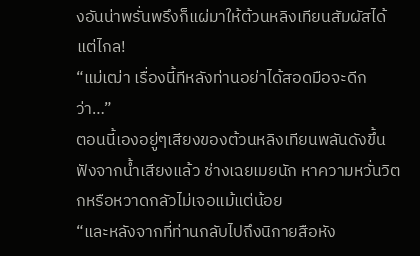งอันน่าพรั่นพรึงก็แผ่มาให้ต้วนหลิงเทียนสัมผัสได้แต่ไกล!
“แม่เฒ่า เรื่องนี้ทีหลังท่านอย่าได้สอดมือจะดีกว่า…”
ตอนนี้เองอยู่ๆเสียงของต้วนหลิงเทียนพลันดังขึ้น
ฟังจากน้ำเสียงแล้ว ช่างเฉยเมยนัก หาความหวั่นวิตกหรือหวาดกลัวไม่เจอแม้แต่น้อย
“และหลังจากที่ท่านกลับไปถึงนิกายสือหัง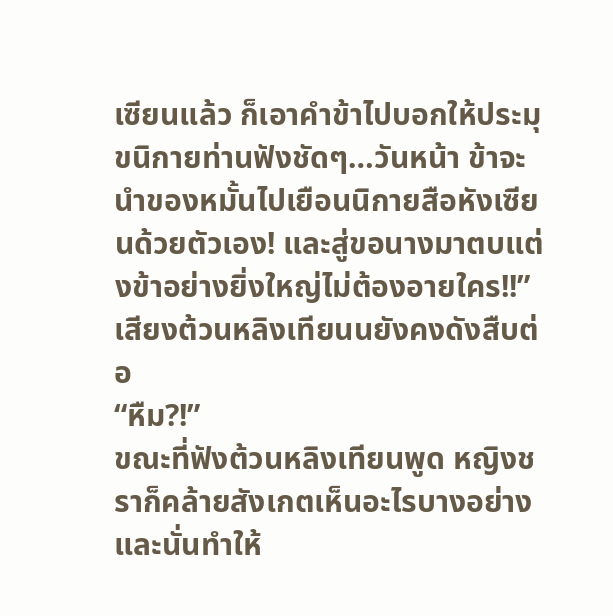เซียนแล้ว ก็เอาคำข้าไปบอกให้ประมุขนิกายท่านฟังชัดๆ…วันหน้า ข้าจะนำของหมั้นไปเยือนนิกายสือหังเซียนด้วยตัวเอง! และสู่ขอนางมาตบแต่งข้าอย่างยิ่งใหญ่ไม่ต้องอายใคร!!”
เสียงต้วนหลิงเทียนนยังคงดังสืบต่อ
“หืม?!”
ขณะที่ฟังต้วนหลิงเทียนพูด หญิงชราก็คล้ายสังเกตเห็นอะไรบางอย่าง และนั่นทำให้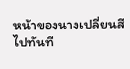หน้าของนางเปลี่ยนสีไปทันที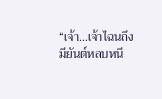“เจ้า…เจ้าไฉนถึงมียันต์หลบหนี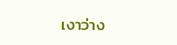เงาว่าง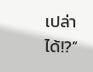เปล่าได้!?”